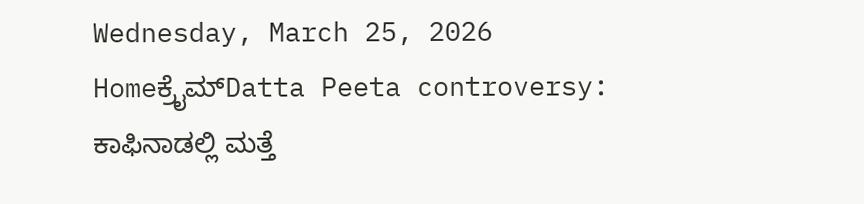Wednesday, March 25, 2026
Homeಕ್ರೈಮ್Datta Peeta controversy: ಕಾಫಿನಾಡಲ್ಲಿ ಮತ್ತೆ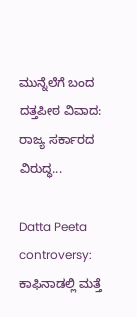ಮುನ್ನೆಲೆಗೆ ಬಂದ ದತ್ತಪೀಠ ವಿವಾದ: ರಾಜ್ಯ ಸರ್ಕಾರದ ವಿರುದ್ಧ...

Datta Peeta controversy: ಕಾಫಿನಾಡಲ್ಲಿ ಮತ್ತೆ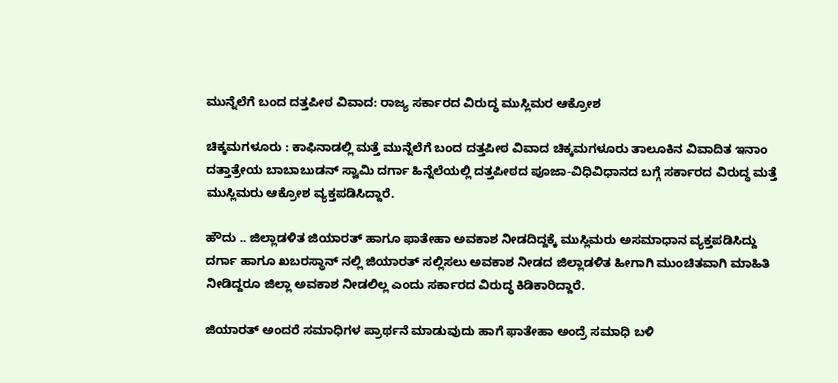ಮುನ್ನೆಲೆಗೆ ಬಂದ ದತ್ತಪೀಠ ವಿವಾದ: ರಾಜ್ಯ ಸರ್ಕಾರದ ವಿರುದ್ಧ ಮುಸ್ಲಿಮರ ಆಕ್ರೋಶ

ಚಿಕ್ಕಮಗಳೂರು : ಕಾಫಿನಾಡಲ್ಲಿ ಮತ್ತೆ ಮುನ್ನೆಲೆಗೆ ಬಂದ ದತ್ತಪೀಠ ವಿವಾದ ಚಿಕ್ಕಮಗಳೂರು ತಾಲೂಕಿನ ವಿವಾದಿತ ಇನಾಂ ದತ್ತಾತ್ರೇಯ ಬಾಬಾಬುಡನ್ ಸ್ವಾಮಿ ದರ್ಗಾ ಹಿನ್ನೆಲೆಯಲ್ಲಿ ದತ್ತಪೀಠದ ಪೂಜಾ-ವಿಧಿವಿಧಾನದ ಬಗ್ಗೆ ಸರ್ಕಾರದ ವಿರುದ್ಧ ಮತ್ತೆ ಮುಸ್ಲಿಮರು ಆಕ್ರೋಶ ವ್ಯಕ್ತಪಡಿಸಿದ್ದಾರೆ.

ಹೌದು .. ಜಿಲ್ಲಾಡಳಿತ ಜಿಯಾರತ್ ಹಾಗೂ ಫಾತೇಹಾ ಅವಕಾಶ ನೀಡದಿದ್ದಕ್ಕೆ ಮುಸ್ಲಿಮರು ಅಸಮಾಧಾನ ವ್ಯಕ್ತಪಡಿಸಿದ್ದು ದರ್ಗಾ ಹಾಗೂ ಖಬರಸ್ಥಾನ್ ನಲ್ಲಿ ಜಿಯಾರತ್ ಸಲ್ಲಿಸಲು ಅವಕಾಶ ನೀಡದ ಜಿಲ್ಲಾಡಳಿತ ಹೀಗಾಗಿ ಮುಂಚಿತವಾಗಿ ಮಾಹಿತಿ ನೀಡಿದ್ದರೂ ಜಿಲ್ಲಾ ಅವಕಾಶ ನೀಡಲಿಲ್ಲ ಎಂದು ಸರ್ಕಾರದ ವಿರುದ್ಧ ಕಿಡಿಕಾರಿದ್ದಾರೆ.

ಜಿಯಾರತ್ ಅಂದರೆ ಸಮಾಧಿಗಳ ಪ್ರಾರ್ಥನೆ ಮಾಡುವುದು ಹಾಗೆ ಫಾತೇಹಾ ಅಂದ್ರೆ ಸಮಾಧಿ ಬಳಿ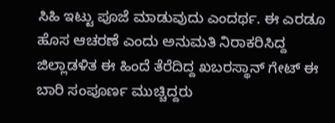ಸಿಹಿ ಇಟ್ಟು ಪೂಜೆ ಮಾಡುವುದು ಎಂದರ್ಥ. ಈ ಎರಡೂ ಹೊಸ ಆಚರಣೆ ಎಂದು ಅನುಮತಿ ನಿರಾಕರಿಸಿದ್ದ ಜಿಲ್ಲಾಡಳಿತ ಈ ಹಿಂದೆ ತೆರೆದಿದ್ದ ಖಬರಸ್ಥಾನ್ ಗೇಟ್ ಈ ಬಾರಿ ಸಂಪೂರ್ಣ ಮುಚ್ಚಿದ್ದರು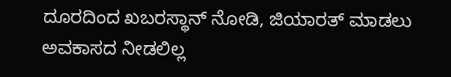ದೂರದಿಂದ ಖಬರಸ್ಥಾನ್ ನೋಡಿ, ಜಿಯಾರತ್ ಮಾಡಲು ಅವಕಾಸದ ನೀಡಲಿಲ್ಲ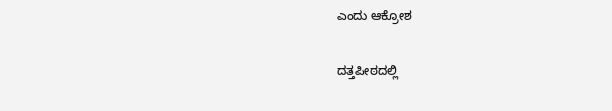ಎಂದು ಆಕ್ರೋಶ

ದತ್ತಪೀಠದಲ್ಲಿ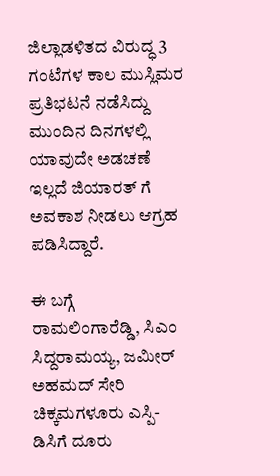ಜಿಲ್ಲಾಡಳಿತದ ವಿರುದ್ಧ 3 ಗಂಟೆಗಳ ಕಾಲ ಮುಸ್ಲಿಮರ ಪ್ರತಿಭಟನೆ ನಡೆಸಿದ್ದು ಮುಂದಿನ ದಿನಗಳಲ್ಲಿ ಯಾವುದೇ ಅಡಚಣೆ ಇಲ್ಲದೆ ಜಿಯಾರತ್ ಗೆ ಅವಕಾಶ ನೀಡಲು ಆಗ್ರಹ ಪಡಿಸಿದ್ದಾರೆ.

ಈ ಬಗ್ಗೆ ರಾಮಲಿಂಗಾರೆಡ್ಡಿ, ಸಿಎಂ ಸಿದ್ದರಾಮಯ್ಯ, ಜಮೀರ್ ಅಹಮದ್ ಸೇರಿ ಚಿಕ್ಕಮಗಳೂರು ಎಸ್ಪಿ-ಡಿಸಿಗೆ ದೂರು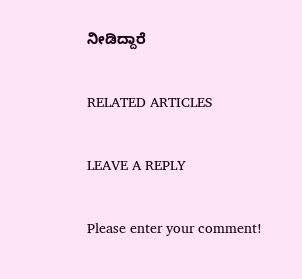ನೀಡಿದ್ದಾರೆ

RELATED ARTICLES

LEAVE A REPLY

Please enter your comment!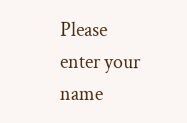Please enter your name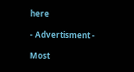here

- Advertisment -

Most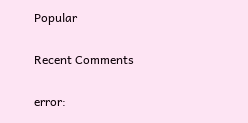Popular

Recent Comments

error: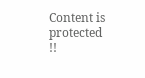Content is protected !!